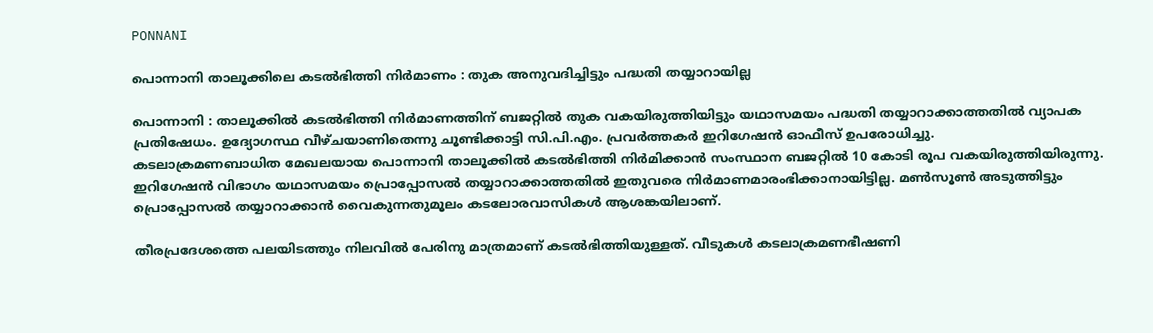PONNANI

പൊന്നാനി താലൂക്കിലെ കടൽഭിത്തി നിർമാണം : തുക അനുവദിച്ചിട്ടും പദ്ധതി തയ്യാറായില്ല

പൊന്നാനി : താലൂക്കിൽ കടൽഭിത്തി നിർമാണത്തിന് ബജറ്റിൽ തുക വകയിരുത്തിയിട്ടും യഥാസമയം പദ്ധതി തയ്യാറാക്കാത്തതിൽ വ്യാപക പ്രതിഷേധം. ഉദ്യോഗസ്ഥ വീഴ്‌ചയാണിതെന്നു ചൂണ്ടിക്കാട്ടി സി.പി.എം. പ്രവർത്തകർ ഇറിഗേഷൻ ഓഫീസ് ഉപരോധിച്ചു.
കടലാക്രമണബാധിത മേഖലയായ പൊന്നാനി താലൂക്കിൽ കടൽഭിത്തി നിർമിക്കാൻ സംസ്ഥാന ബജറ്റിൽ 10 കോടി രൂപ വകയിരുത്തിയിരുന്നു. ഇറിഗേഷൻ വിഭാഗം യഥാസമയം പ്രൊപ്പോസൽ തയ്യാറാക്കാത്തതിൽ ഇതുവരെ നിർമാണമാരംഭിക്കാനായിട്ടില്ല. മൺസൂൺ അടുത്തിട്ടും പ്രൊപ്പോസൽ തയ്യാറാക്കാൻ വൈകുന്നതുമൂലം കടലോരവാസികൾ ആശങ്കയിലാണ്.

തീരപ്രദേശത്തെ പലയിടത്തും നിലവിൽ പേരിനു മാത്രമാണ് കടൽഭിത്തിയുള്ളത്. വീടുകൾ കടലാക്രമണഭീഷണി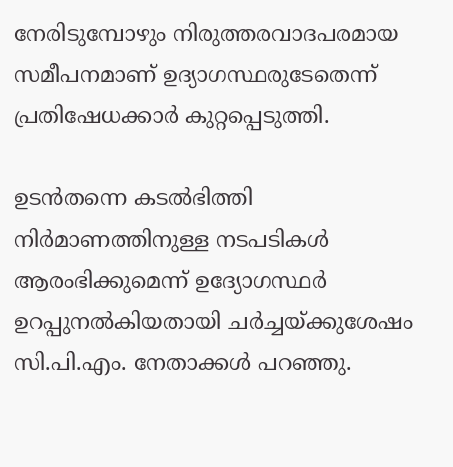നേരിടുമ്പോഴും നിരുത്തരവാദപരമായ സമീപനമാണ് ഉദ്യാഗസ്ഥരുടേതെന്ന് പ്രതിഷേധക്കാർ കുറ്റപ്പെടുത്തി.

ഉടൻതന്നെ കടൽഭിത്തി നിർമാണത്തിനുള്ള നടപടികൾ ആരംഭിക്കുമെന്ന് ഉദ്യോഗസ്ഥർ ഉറപ്പുനൽകിയതായി ചർച്ചയ്ക്കുശേഷം സി.പി.എം. നേതാക്കൾ പറഞ്ഞു.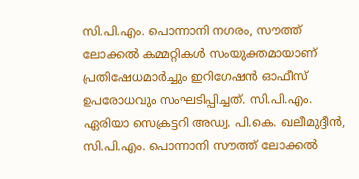സി.പി.എം. പൊന്നാനി നഗരം, സൗത്ത് ലോക്കൽ കമ്മറ്റികൾ സംയുക്തമായാണ് പ്രതിഷേധമാർച്ചും ഇറിഗേഷൻ ഓഫീസ് ഉപരോധവും സംഘടിപ്പിച്ചത്. സി.പി.എം. ഏരിയാ സെക്രട്ടറി അഡ്വ. പി.കെ. ഖലീമുദ്ദീൻ, സി.പി.എം. പൊന്നാനി സൗത്ത് ലോക്കൽ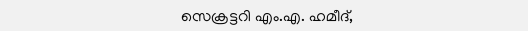സെക്രട്ടറി എം.എ. ഹമീദ്,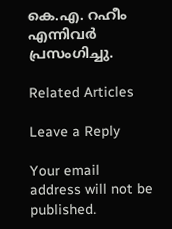കെ.എ. റഹീം എന്നിവർ പ്രസംഗിച്ചു.

Related Articles

Leave a Reply

Your email address will not be published.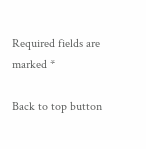Required fields are marked *

Back to top button